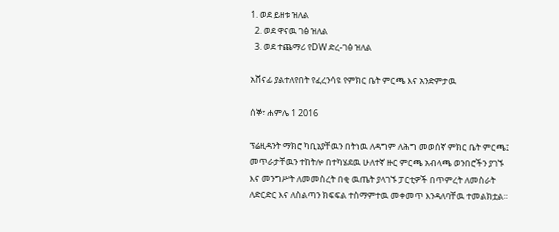1. ወደ ይዘቱ ዝለል
  2. ወደ ዋናዉ ገፅ ዝለል
  3. ወደ ተጨማሪ የDW ድረ-ገፅ ዝለል

አሸናፊ ያልተለየበት የፈረንሳዩ የምክር ቤት ምርጫ እና አንድምታዉ

ሰኞ፣ ሐምሌ 1 2016

ፕሬዚዳንት ማክሮ ካቢኔያቸዉን በትነዉ ለዳግም ለሕግ መወሰኛ ምክር ቤት ምርጫ፤ መጥራታቸዉን ተከትሎ በተካሄደዉ ሁለተኛ ዙር ምርጫ አብላጫ ወንበሮችን ያገኙ እና መንግሥት ለመመስረት በቂ ዉጤት ያላገኙ ፓርቲዎች በጥምረት ለመስራት ለድርድር እና ለስልጣን ክፍፍል ተስማምተዉ መቀመጥ እንዳለባቸዉ ተመልክቷል።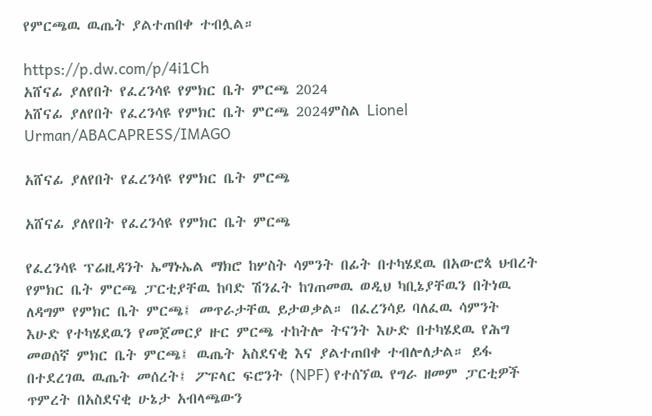የምርጫዉ ዉጤት ያልተጠበቀ ተብሏል።

https://p.dw.com/p/4i1Ch
አሸናፊ ያለየበት የፈረንሳዩ የምክር ቤት ምርጫ 2024
አሸናፊ ያለየበት የፈረንሳዩ የምክር ቤት ምርጫ 2024ምስል Lionel Urman/ABACAPRESS/IMAGO

አሸናፊ ያለየበት የፈረንሳዩ የምክር ቤት ምርጫ

አሸናፊ ያለየበት የፈረንሳዩ የምክር ቤት ምርጫ

የፈረንሳዩ ፕሬዚዳንት ኤማኑኤል ማክሮ ከሦስት ሳምንት በፊት በተካሄደዉ በአውሮጳ ህብረት የምክር ቤት ምርጫ ፓርቲያቸዉ ከባድ ሽንፈት ከገጠመዉ ወዲህ ካቢኔያቸዉን በትነዉ ለዳግም የምክር ቤት ምርጫ፤ መጥራታቸዉ ይታወቃል። በፈረንሳይ ባለፈዉ ሳምንት እሁድ የተካሄደዉን የመጀመርያ ዙር ምርጫ ተከትሎ ትናንት እሁድ በተካሄደዉ የሕግ መወሰኛ ምክር ቤት ምርጫ፤ ዉጤት አስደናቂ እና ያልተጠበቀ ተብሎለታል። ይፋ በተደረገዉ ዉጤት መሰረት፤ ፖፑላር ፍሮንት (NPF) የተሰኘዉ የግራ ዘመም ፓርቲዎች ጥምረት በአስደናቂ ሁኔታ አብላጫውን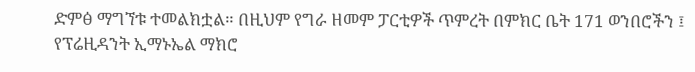ድምፅ ማግኘቱ ተመልክቷል። በዚህም የግራ ዘመም ፓርቲዎች ጥምረት በምክር ቤት 171 ወንበሮችን ፤ የፕሬዚዳንት ኢማኑኤል ማክሮ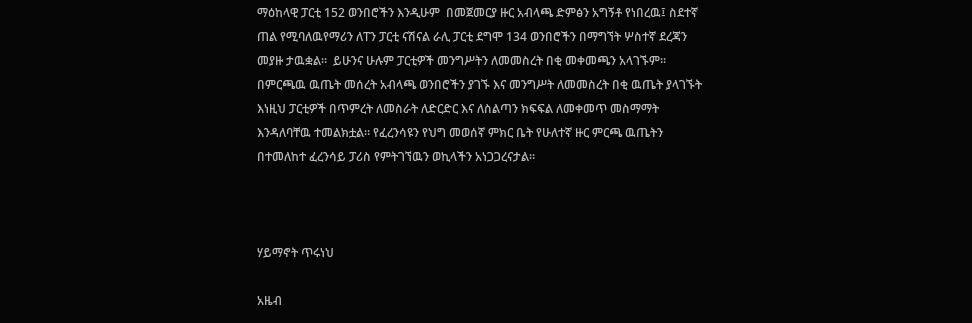ማዕከላዊ ፓርቲ 152 ወንበሮችን እንዲሁም  በመጀመርያ ዙር አብላጫ ድምፅን አግኝቶ የነበረዉ፤ ስደተኛ ጠል የሚባለዉየማሪን ለፐን ፓርቲ ናሽናል ራሊ ፓርቲ ደግሞ 134 ወንበሮችን በማግኘት ሦስተኛ ደረጃን መያዙ ታዉቋል።  ይሁንና ሁሉም ፓርቲዎች መንግሥትን ለመመስረት በቂ መቀመጫን አላገኙም። በምርጫዉ ዉጤት መሰረት አብላጫ ወንበሮችን ያገኙ እና መንግሥት ለመመስረት በቂ ዉጤት ያላገኙት እነዚህ ፓርቲዎች በጥምረት ለመስራት ለድርድር እና ለስልጣን ክፍፍል ለመቀመጥ መስማማት እንዳለባቸዉ ተመልክቷል። የፈረንሳዩን የህግ መወሰኛ ምክር ቤት የሁለተኛ ዙር ምርጫ ዉጤትን በተመለከተ ፈረንሳይ ፓሪስ የምትገኘዉን ወኪላችን አነጋጋረናታል።



ሃይማኖት ጥሩነህ

አዜብ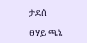ታደሰ

ፀሃይ ጫኔ